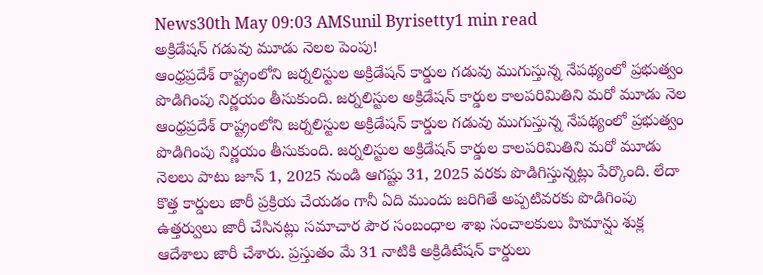News30th May 09:03 AMSunil Byrisetty1 min read
అక్రిడేషన్ గడువు మూడు నెలల పెంపు!
ఆంధ్రప్రదేశ్ రాష్ట్రంలోని జర్నలిస్టుల అక్రిడేషన్ కార్డుల గడువు ముగుస్తున్న నేపథ్యంలో ప్రభుత్వం పొడిగింపు నిర్ణయం తీసుకుంది. జర్నలిస్టుల అక్రిడేషన్ కార్డుల కాలపరిమితిని మరో మూడు నెల
ఆంధ్రప్రదేశ్ రాష్ట్రంలోని జర్నలిస్టుల అక్రిడేషన్ కార్డుల గడువు ముగుస్తున్న నేపథ్యంలో ప్రభుత్వం పొడిగింపు నిర్ణయం తీసుకుంది. జర్నలిస్టుల అక్రిడేషన్ కార్డుల కాలపరిమితిని మరో మూడు నెలలు పాటు జూన్ 1, 2025 నుండి ఆగష్టు 31, 2025 వరకు పొడిగిస్తున్నట్లు పేర్కొంది. లేదా కొత్త కార్డులు జారీ ప్రక్రియ చేయడం గానీ ఏది ముందు జరిగితే అప్పటివరకు పొడిగింపు ఉత్తర్వులు జారీ చేసినట్లు సమాచార పౌర సంబంధాల శాఖ సంచాలకులు హిమాన్షు శుక్ల ఆదేశాలు జారీ చేశారు. ప్రస్తుతం మే 31 నాటికి అక్రిడిటేషన్ కార్డులు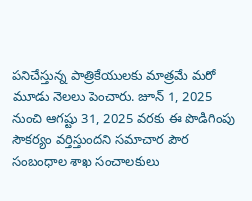పనిచేస్తున్న పాత్రికేయులకు మాత్రమే మరో మూడు నెలలు పెంచారు. జూన్ 1, 2025 నుంచి ఆగష్టు 31, 2025 వరకు ఈ పొడిగింపు సౌకర్యం వర్తిస్తుందని సమాచార పౌర సంబంధాల శాఖ సంచాలకులు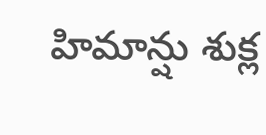హిమాన్షు శుక్ల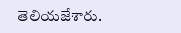తెలియజేశారు.